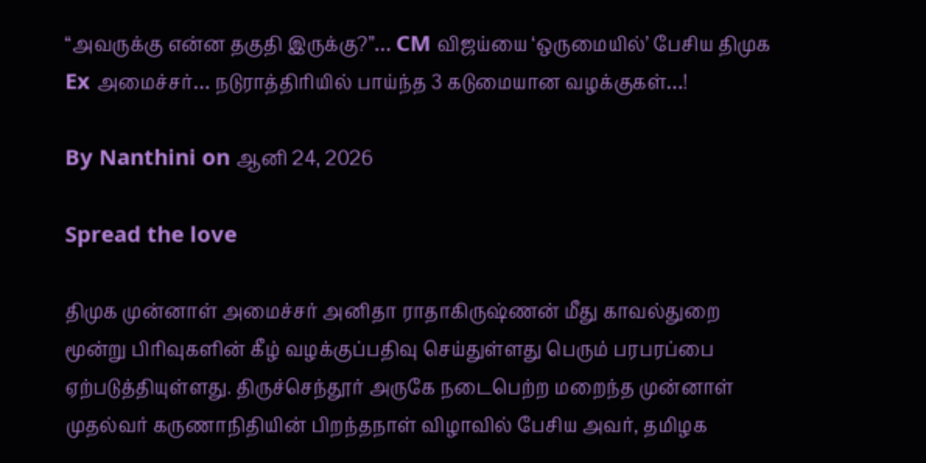“அவருக்கு என்ன தகுதி இருக்கு?”… CM விஜய்யை ‘ஒருமையில்’ பேசிய திமுக Ex அமைச்சர்… நடுராத்திரியில் பாய்ந்த 3 கடுமையான வழக்குகள்…!

By Nanthini on ஆனி 24, 2026

Spread the love

திமுக முன்னாள் அமைச்சர் அனிதா ராதாகிருஷ்ணன் மீது காவல்துறை மூன்று பிரிவுகளின் கீழ் வழக்குப்பதிவு செய்துள்ளது பெரும் பரபரப்பை ஏற்படுத்தியுள்ளது. திருச்செந்தூர் அருகே நடைபெற்ற மறைந்த முன்னாள் முதல்வர் கருணாநிதியின் பிறந்தநாள் விழாவில் பேசிய அவர், தமிழக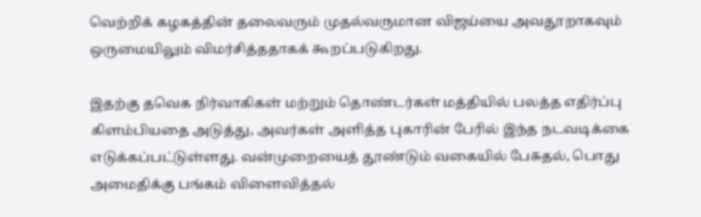வெற்றிக் கழகத்தின் தலைவரும் முதல்வருமான விஜய்யை அவதூறாகவும் ஒருமையிலும் விமர்சித்ததாகக் கூறப்படுகிறது.

இதற்கு தவெக நிர்வாகிகள் மற்றும் தொண்டர்கள் மத்தியில் பலத்த எதிர்ப்பு கிளம்பியதை அடுத்து, அவர்கள் அளித்த புகாரின் பேரில் இந்த நடவடிக்கை எடுக்கப்பட்டுள்ளது. வன்முறையைத் தூண்டும் வகையில் பேசுதல், பொது அமைதிக்கு பங்கம் விளைவித்தல்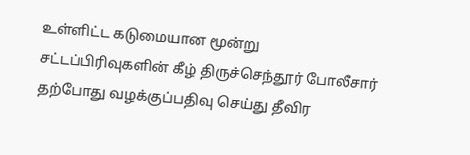உள்ளிட்ட கடுமையான மூன்று சட்டப்பிரிவுகளின் கீழ் திருச்செந்தூர் போலீசார் தற்போது வழக்குப்பதிவு செய்து தீவிர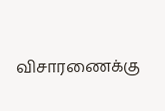விசாரணைக்கு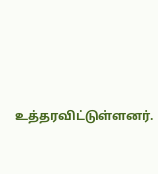உத்தரவிட்டுள்ளனர்.